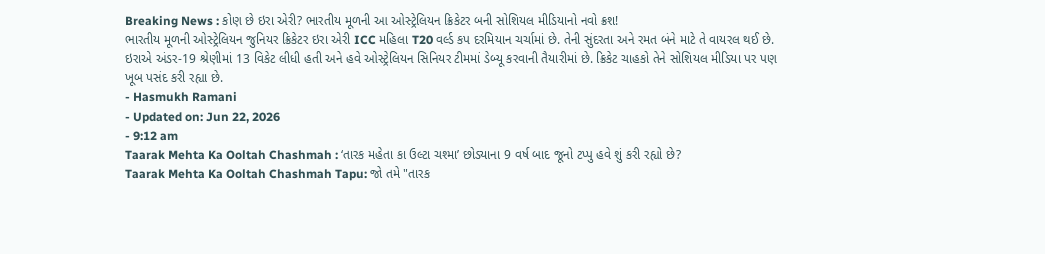Breaking News : કોણ છે ઇરા એરી? ભારતીય મૂળની આ ઓસ્ટ્રેલિયન ક્રિકેટર બની સોશિયલ મીડિયાનો નવો ક્રશ!
ભારતીય મૂળની ઓસ્ટ્રેલિયન જુનિયર ક્રિકેટર ઇરા એરી ICC મહિલા T20 વર્લ્ડ કપ દરમિયાન ચર્ચામાં છે. તેની સુંદરતા અને રમત બંને માટે તે વાયરલ થઈ છે. ઇરાએ અંડર-19 શ્રેણીમાં 13 વિકેટ લીધી હતી અને હવે ઓસ્ટ્રેલિયન સિનિયર ટીમમાં ડેબ્યૂ કરવાની તૈયારીમાં છે. ક્રિકેટ ચાહકો તેને સોશિયલ મીડિયા પર પણ ખૂબ પસંદ કરી રહ્યા છે.
- Hasmukh Ramani
- Updated on: Jun 22, 2026
- 9:12 am
Taarak Mehta Ka Ooltah Chashmah : ‘તારક મહેતા કા ઉલ્ટા ચશ્મા’ છોડ્યાના 9 વર્ષ બાદ જૂનો ટપ્પુ હવે શું કરી રહ્યો છે?
Taarak Mehta Ka Ooltah Chashmah Tapu: જો તમે "તારક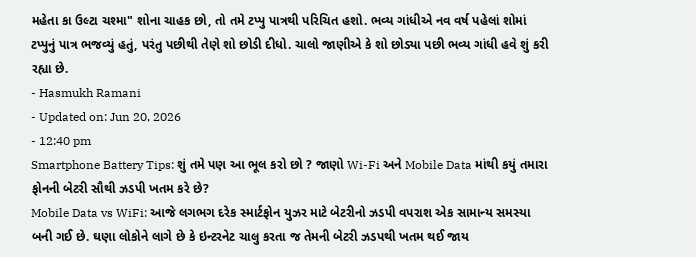મહેતા કા ઉલ્ટા ચશ્મા" શોના ચાહક છો, તો તમે ટપ્પુ પાત્રથી પરિચિત હશો. ભવ્ય ગાંધીએ નવ વર્ષ પહેલાં શોમાં ટપ્પુનું પાત્ર ભજવ્યું હતું, પરંતુ પછીથી તેણે શો છોડી દીધો. ચાલો જાણીએ કે શો છોડ્યા પછી ભવ્ય ગાંધી હવે શું કરી રહ્યા છે.
- Hasmukh Ramani
- Updated on: Jun 20, 2026
- 12:40 pm
Smartphone Battery Tips: શું તમે પણ આ ભૂલ કરો છો ? જાણો Wi-Fi અને Mobile Data માંથી કયું તમારા ફોનની બેટરી સૌથી ઝડપી ખતમ કરે છે?
Mobile Data vs WiFi: આજે લગભગ દરેક સ્માર્ટફોન યુઝર માટે બેટરીનો ઝડપી વપરાશ એક સામાન્ય સમસ્યા બની ગઈ છે. ઘણા લોકોને લાગે છે કે ઇન્ટરનેટ ચાલુ કરતા જ તેમની બેટરી ઝડપથી ખતમ થઈ જાય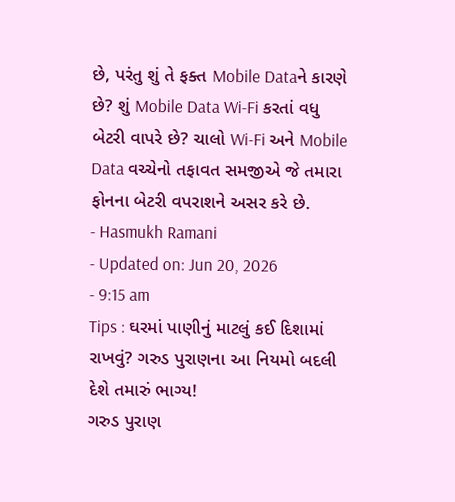છે, પરંતુ શું તે ફક્ત Mobile Dataને કારણે છે? શું Mobile Data Wi-Fi કરતાં વધુ બેટરી વાપરે છે? ચાલો Wi-Fi અને Mobile Data વચ્ચેનો તફાવત સમજીએ જે તમારા ફોનના બેટરી વપરાશને અસર કરે છે.
- Hasmukh Ramani
- Updated on: Jun 20, 2026
- 9:15 am
Tips : ઘરમાં પાણીનું માટલું કઈ દિશામાં રાખવું? ગરુડ પુરાણના આ નિયમો બદલી દેશે તમારું ભાગ્ય!
ગરુડ પુરાણ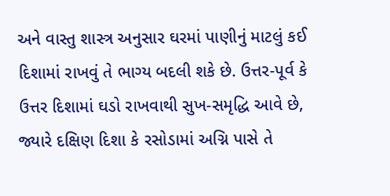અને વાસ્તુ શાસ્ત્ર અનુસાર ઘરમાં પાણીનું માટલું કઈ દિશામાં રાખવું તે ભાગ્ય બદલી શકે છે. ઉત્તર-પૂર્વ કે ઉત્તર દિશામાં ઘડો રાખવાથી સુખ-સમૃદ્ધિ આવે છે, જ્યારે દક્ષિણ દિશા કે રસોડામાં અગ્નિ પાસે તે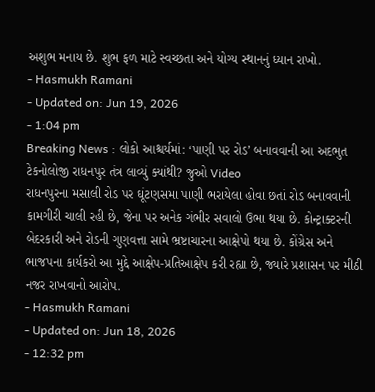અશુભ મનાય છે. શુભ ફળ માટે સ્વચ્છતા અને યોગ્ય સ્થાનનું ધ્યાન રાખો.
- Hasmukh Ramani
- Updated on: Jun 19, 2026
- 1:04 pm
Breaking News : લોકો આશ્ચર્યમાં: ‘પાણી પર રોડ’ બનાવવાની આ અદભુત ટેકનોલોજી રાધનપુર તંત્ર લાવ્યું ક્યાંથી? જુઓ Video
રાધનપુરના મસાલી રોડ પર ઘૂંટણસમા પાણી ભરાયેલા હોવા છતાં રોડ બનાવવાની કામગીરી ચાલી રહી છે, જેના પર અનેક ગંભીર સવાલો ઉભા થયા છે. કોન્ટ્રાક્ટરની બેદરકારી અને રોડની ગુણવત્તા સામે ભ્રષ્ટાચારના આક્ષેપો થયા છે. કોંગ્રેસ અને ભાજપના કાર્યકરો આ મુદ્દે આક્ષેપ-પ્રતિઆક્ષેપ કરી રહ્યા છે, જ્યારે પ્રશાસન પર મીઠી નજર રાખવાનો આરોપ.
- Hasmukh Ramani
- Updated on: Jun 18, 2026
- 12:32 pm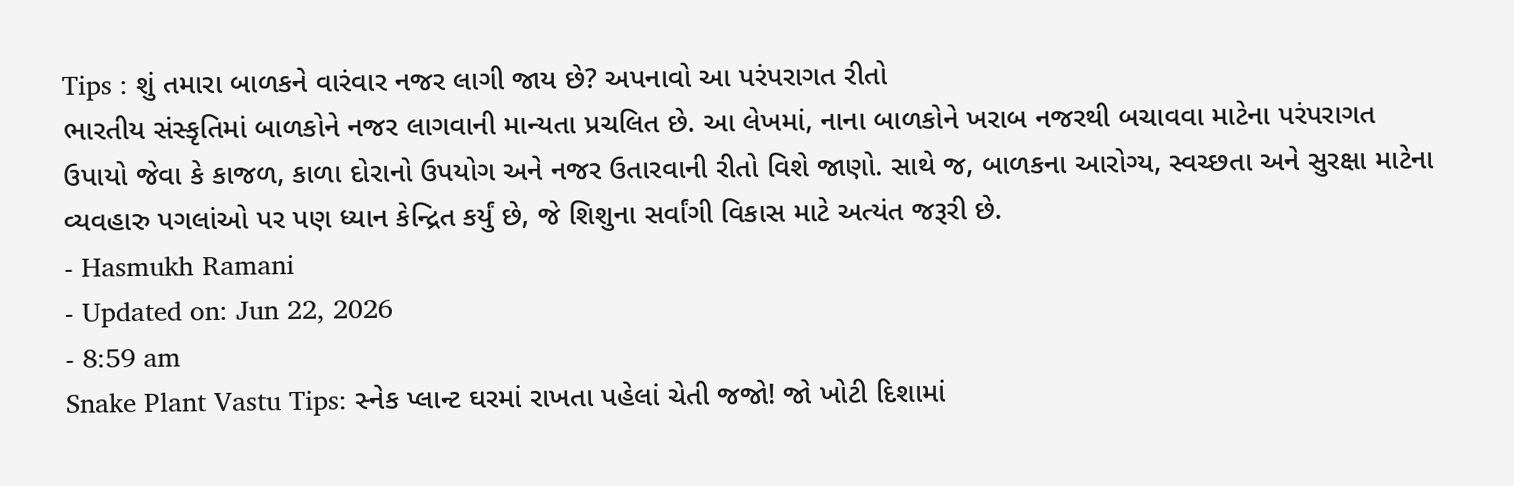Tips : શું તમારા બાળકને વારંવાર નજર લાગી જાય છે? અપનાવો આ પરંપરાગત રીતો
ભારતીય સંસ્કૃતિમાં બાળકોને નજર લાગવાની માન્યતા પ્રચલિત છે. આ લેખમાં, નાના બાળકોને ખરાબ નજરથી બચાવવા માટેના પરંપરાગત ઉપાયો જેવા કે કાજળ, કાળા દોરાનો ઉપયોગ અને નજર ઉતારવાની રીતો વિશે જાણો. સાથે જ, બાળકના આરોગ્ય, સ્વચ્છતા અને સુરક્ષા માટેના વ્યવહારુ પગલાંઓ પર પણ ધ્યાન કેન્દ્રિત કર્યું છે, જે શિશુના સર્વાંગી વિકાસ માટે અત્યંત જરૂરી છે.
- Hasmukh Ramani
- Updated on: Jun 22, 2026
- 8:59 am
Snake Plant Vastu Tips: સ્નેક પ્લાન્ટ ઘરમાં રાખતા પહેલાં ચેતી જજો! જો ખોટી દિશામાં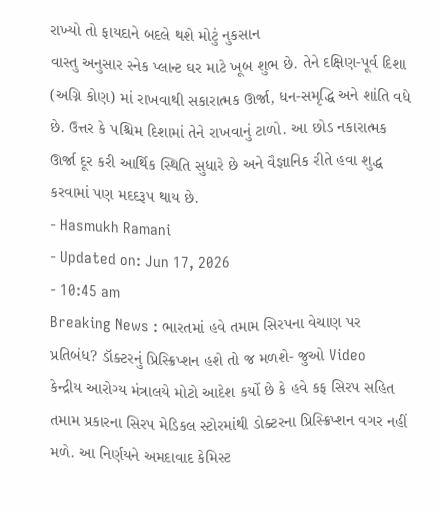રાખ્યો તો ફાયદાને બદલે થશે મોટું નુકસાન
વાસ્તુ અનુસાર સ્નેક પ્લાન્ટ ઘર માટે ખૂબ શુભ છે. તેને દક્ષિણ-પૂર્વ દિશા (અગ્નિ કોણ) માં રાખવાથી સકારાત્મક ઊર્જા, ધન-સમૃદ્ધિ અને શાંતિ વધે છે. ઉત્તર કે પશ્ચિમ દિશામાં તેને રાખવાનું ટાળો. આ છોડ નકારાત્મક ઊર્જા દૂર કરી આર્થિક સ્થિતિ સુધારે છે અને વૈજ્ઞાનિક રીતે હવા શુદ્ધ કરવામાં પણ મદદરૂપ થાય છે.
- Hasmukh Ramani
- Updated on: Jun 17, 2026
- 10:45 am
Breaking News : ભારતમાં હવે તમામ સિરપના વેચાણ પર પ્રતિબંધ? ડૉક્ટરનું પ્રિસ્ક્રિપ્શન હશે તો જ મળશે- જુઓ Video
કેન્દ્રીય આરોગ્ય મંત્રાલયે મોટો આદેશ કર્યો છે કે હવે કફ સિરપ સહિત તમામ પ્રકારના સિરપ મેડિકલ સ્ટોરમાંથી ડોક્ટરના પ્રિસ્ક્રિપ્શન વગર નહીં મળે. આ નિર્ણયને અમદાવાદ કેમિસ્ટ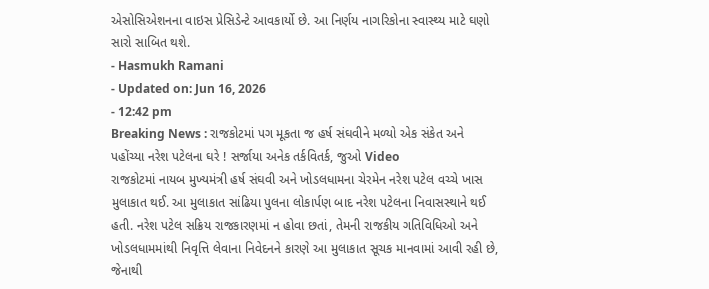એસોસિએશનના વાઇસ પ્રેસિડેન્ટે આવકાર્યો છે. આ નિર્ણય નાગરિકોના સ્વાસ્થ્ય માટે ઘણો સારો સાબિત થશે.
- Hasmukh Ramani
- Updated on: Jun 16, 2026
- 12:42 pm
Breaking News : રાજકોટમાં પગ મૂકતા જ હર્ષ સંઘવીને મળ્યો એક સંકેત અને પહોંચ્યા નરેશ પટેલના ઘરે ! સર્જાયા અનેક તર્કવિતર્ક, જુઓ Video
રાજકોટમાં નાયબ મુખ્યમંત્રી હર્ષ સંઘવી અને ખોડલધામના ચેરમેન નરેશ પટેલ વચ્ચે ખાસ મુલાકાત થઈ. આ મુલાકાત સાંઢિયા પુલના લોકાર્પણ બાદ નરેશ પટેલના નિવાસસ્થાને થઈ હતી. નરેશ પટેલ સક્રિય રાજકારણમાં ન હોવા છતાં, તેમની રાજકીય ગતિવિધિઓ અને ખોડલધામમાંથી નિવૃત્તિ લેવાના નિવેદનને કારણે આ મુલાકાત સૂચક માનવામાં આવી રહી છે, જેનાથી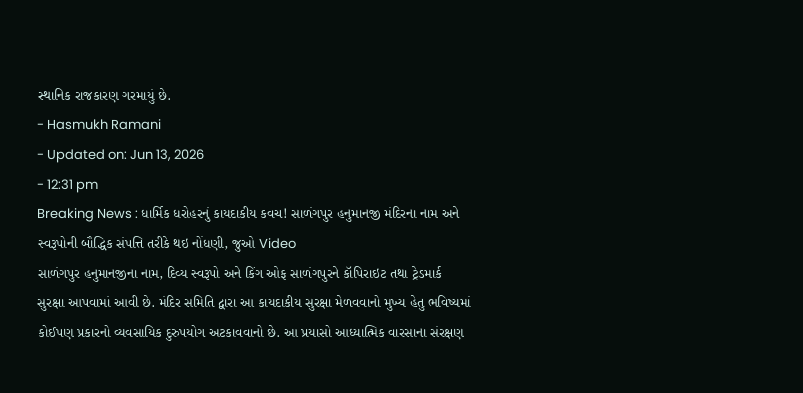સ્થાનિક રાજકારણ ગરમાયું છે.
- Hasmukh Ramani
- Updated on: Jun 13, 2026
- 12:31 pm
Breaking News : ધાર્મિક ધરોહરનું કાયદાકીય કવચ! સાળંગપુર હનુમાનજી મંદિરના નામ અને સ્વરૂપોની બૌદ્ધિક સંપત્તિ તરીકે થઇ નોંધણી, જુઓ Video
સાળંગપુર હનુમાનજીના નામ, દિવ્ય સ્વરૂપો અને કિંગ ઓફ સાળંગપુરને કૉપિરાઇટ તથા ટ્રેડમાર્ક સુરક્ષા આપવામાં આવી છે. મંદિર સમિતિ દ્વારા આ કાયદાકીય સુરક્ષા મેળવવાનો મુખ્ય હેતુ ભવિષ્યમાં કોઈપણ પ્રકારનો વ્યવસાયિક દુરુપયોગ અટકાવવાનો છે. આ પ્રયાસો આધ્યાત્મિક વારસાના સંરક્ષણ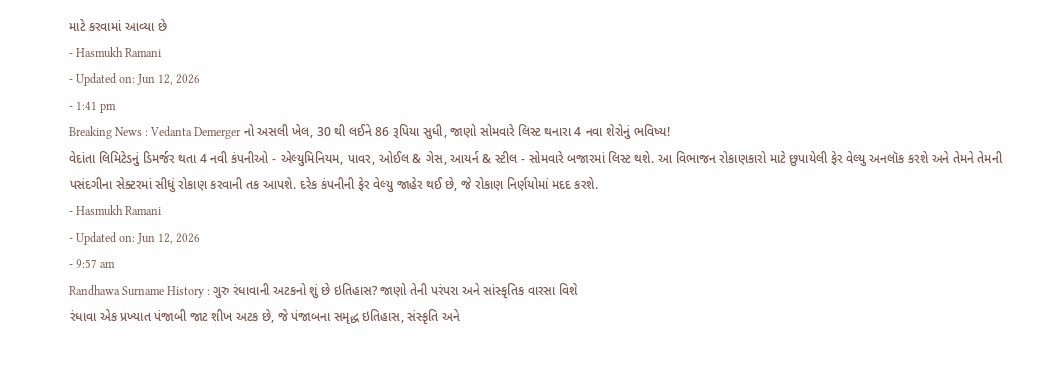માટે કરવામાં આવ્યા છે
- Hasmukh Ramani
- Updated on: Jun 12, 2026
- 1:41 pm
Breaking News : Vedanta Demerger નો અસલી ખેલ, 30 થી લઈને 86 રૂપિયા સુધી, જાણો સોમવારે લિસ્ટ થનારા 4 નવા શેરોનું ભવિષ્ય!
વેદાંતા લિમિટેડનું ડિમર્જર થતા 4 નવી કંપનીઓ - એલ્યુમિનિયમ, પાવર, ઓઈલ & ગેસ, આયર્ન & સ્ટીલ - સોમવારે બજારમાં લિસ્ટ થશે. આ વિભાજન રોકાણકારો માટે છુપાયેલી ફેર વેલ્યુ અનલૉક કરશે અને તેમને તેમની પસંદગીના સેક્ટરમાં સીધું રોકાણ કરવાની તક આપશે. દરેક કંપનીની ફેર વેલ્યુ જાહેર થઈ છે, જે રોકાણ નિર્ણયોમાં મદદ કરશે.
- Hasmukh Ramani
- Updated on: Jun 12, 2026
- 9:57 am
Randhawa Surname History : ગુરુ રંધાવાની અટકનો શું છે ઇતિહાસ? જાણો તેની પરંપરા અને સાંસ્કૃતિક વારસા વિશે
રંધાવા એક પ્રખ્યાત પંજાબી જાટ શીખ અટક છે, જે પંજાબના સમૃદ્ધ ઇતિહાસ, સંસ્કૃતિ અને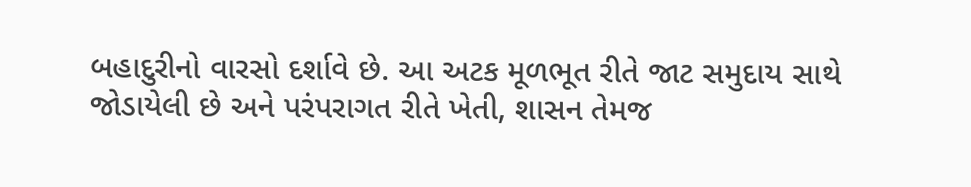બહાદુરીનો વારસો દર્શાવે છે. આ અટક મૂળભૂત રીતે જાટ સમુદાય સાથે જોડાયેલી છે અને પરંપરાગત રીતે ખેતી, શાસન તેમજ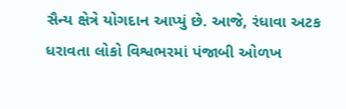સૈન્ય ક્ષેત્રે યોગદાન આપ્યું છે. આજે, રંધાવા અટક ધરાવતા લોકો વિશ્વભરમાં પંજાબી ઓળખ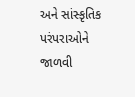અને સાંસ્કૃતિક પરંપરાઓને જાળવી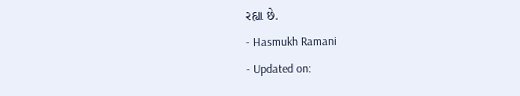રહ્યા છે.
- Hasmukh Ramani
- Updated on: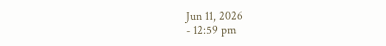Jun 11, 2026
- 12:59 pm